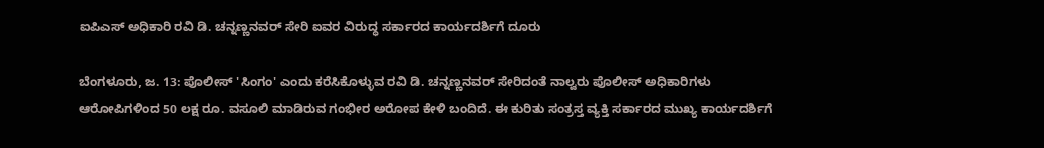ಐಪಿಎಸ್ ಅಧಿಕಾರಿ ರವಿ ಡಿ. ಚನ್ನಣ್ಣನವರ್ ಸೇರಿ ಐವರ ವಿರುದ್ಧ ಸರ್ಕಾರದ ಕಾರ್ಯದರ್ಶಿಗೆ ದೂರು

ಬೆಂಗಳೂರು, ಜ. 13: ಪೊಲೀಸ್ 'ಸಿಂಗಂ' ಎಂದು ಕರೆಸಿಕೊಳ್ಳುವ ರವಿ ಡಿ. ಚನ್ನಣ್ಣನವರ್ ಸೇರಿದಂತೆ ನಾಲ್ವರು ಪೊಲೀಸ್ ಅಧಿಕಾರಿಗಳು ಆರೋಪಿಗಳಿಂದ 50 ಲಕ್ಷ ರೂ. ವಸೂಲಿ ಮಾಡಿರುವ ಗಂಭೀರ ಅರೋಪ ಕೇಳಿ ಬಂದಿದೆ. ಈ ಕುರಿತು ಸಂತ್ರಸ್ತ ವ್ಯಕ್ತಿ ಸರ್ಕಾರದ ಮುಖ್ಯ ಕಾರ್ಯದರ್ಶಿಗೆ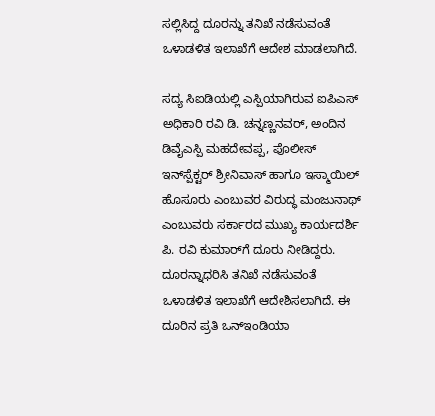ಸಲ್ಲಿಸಿದ್ದ ದೂರನ್ನು ತನಿಖೆ ನಡೆಸುವಂತೆ ಒಳಾಡಳಿತ ಇಲಾಖೆಗೆ ಆದೇಶ ಮಾಡಲಾಗಿದೆ.

ಸದ್ಯ ಸಿಐಡಿಯಲ್ಲಿ ಎಸ್ಪಿಯಾಗಿರುವ ಐಪಿಎಸ್ ಅಧಿಕಾರಿ ರವಿ ಡಿ. ಚನ್ನಣ್ಣನವರ್, ಅಂದಿನ ಡಿವೈಎಸ್ಪಿ ಮಹದೇವಪ್ಪ, ಪೊಲೀಸ್ ಇನ್‌ಸ್ಪೆಕ್ಟರ್ ಶ್ರೀನಿವಾಸ್ ಹಾಗೂ ಇಸ್ಮಾಯಿಲ್ ಹೊಸೂರು ಎಂಬುವರ ವಿರುದ್ಧ ಮಂಜುನಾಥ್ ಎಂಬುವರು ಸರ್ಕಾರದ ಮುಖ್ಯ ಕಾರ್ಯದರ್ಶಿ ಪಿ. ರವಿ ಕುಮಾರ್‌ಗೆ ದೂರು ನೀಡಿದ್ದರು. ದೂರನ್ನಾಧರಿಸಿ ತನಿಖೆ ನಡೆಸುವಂತೆ ಒಳಾಡಳಿತ ಇಲಾಖೆಗೆ ಆದೇಶಿಸಲಾಗಿದೆ. ಈ ದೂರಿನ ಪ್ರತಿ ಒನ್ಇಂಡಿಯಾ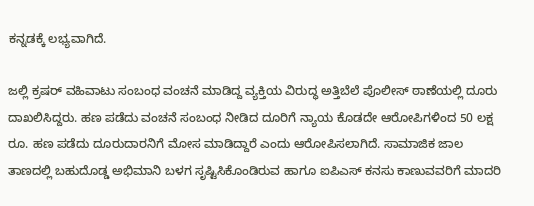ಕನ್ನಡಕ್ಕೆ ಲಭ್ಯವಾಗಿದೆ.

ಜಲ್ಲಿ ಕ್ರಷರ್ ವಹಿವಾಟು ಸಂಬಂಧ ವಂಚನೆ ಮಾಡಿದ್ದ ವ್ಯಕ್ತಿಯ ವಿರುದ್ಧ ಅತ್ತಿಬೆಲೆ ಪೊಲೀಸ್ ಠಾಣೆಯಲ್ಲಿ ದೂರು ದಾಖಲಿಸಿದ್ದರು. ಹಣ ಪಡೆದು ವಂಚನೆ ಸಂಬಂಧ ನೀಡಿದ ದೂರಿಗೆ ನ್ಯಾಯ ಕೊಡದೇ ಆರೋಪಿಗಳಿಂದ 50 ಲಕ್ಷ ರೂ. ಹಣ ಪಡೆದು ದೂರುದಾರನಿಗೆ ಮೋಸ ಮಾಡಿದ್ದಾರೆ ಎಂದು ಆರೋಪಿಸಲಾಗಿದೆ. ಸಾಮಾಜಿಕ ಜಾಲ ತಾಣದಲ್ಲಿ ಬಹುದೊಡ್ಡ ಅಭಿಮಾನಿ ಬಳಗ ಸೃಷ್ಟಿಸಿಕೊಂಡಿರುವ ಹಾಗೂ ಐಪಿಎಸ್ ಕನಸು ಕಾಣುವವರಿಗೆ ಮಾದರಿ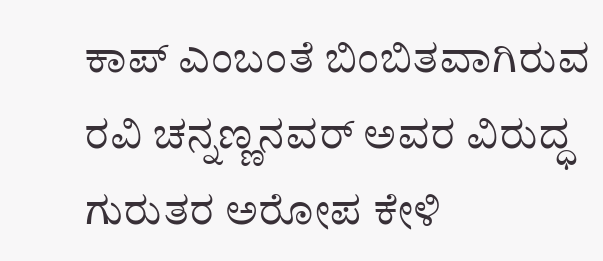ಕಾಪ್ ಎಂಬಂತೆ ಬಿಂಬಿತವಾಗಿರುವ ರವಿ ಚನ್ನಣ್ಣನವರ್ ಅವರ ವಿರುದ್ಧ ಗುರುತರ ಅರೋಪ ಕೇಳಿ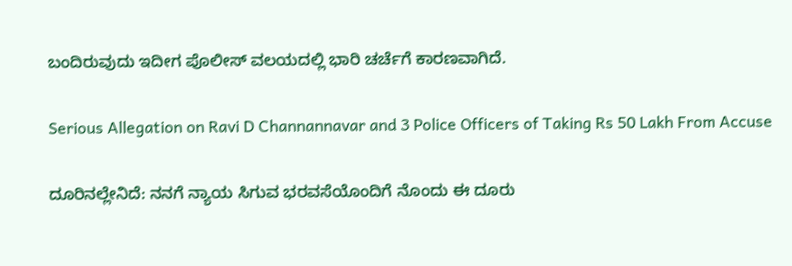ಬಂದಿರುವುದು ಇದೀಗ ಪೊಲೀಸ್ ವಲಯದಲ್ಲಿ ಭಾರಿ ಚರ್ಚೆಗೆ ಕಾರಣವಾಗಿದೆ.

Serious Allegation on Ravi D Channannavar and 3 Police Officers of Taking Rs 50 Lakh From Accuse

ದೂರಿನಲ್ಲೇನಿದೆ: ನನಗೆ ನ್ಯಾಯ ಸಿಗುವ ಭರವಸೆಯೊಂದಿಗೆ ನೊಂದು ಈ ದೂರು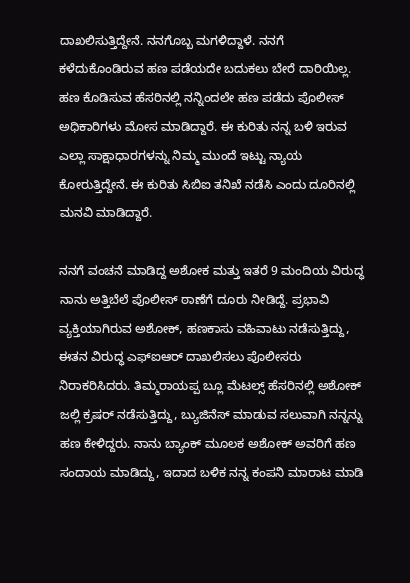ದಾಖಲಿಸುತ್ತಿದ್ದೇನೆ. ನನಗೊಬ್ಬ ಮಗಳಿದ್ದಾಳೆ. ನನಗೆ ಕಳೆದುಕೊಂಡಿರುವ ಹಣ ಪಡೆಯದೇ ಬದುಕಲು ಬೇರೆ ದಾರಿಯಿಲ್ಲ. ಹಣ ಕೊಡಿಸುವ ಹೆಸರಿನಲ್ಲಿ ನನ್ನಿಂದಲೇ ಹಣ ಪಡೆದು ಪೊಲೀಸ್ ಅಧಿಕಾರಿಗಳು ಮೋಸ ಮಾಡಿದ್ದಾರೆ. ಈ ಕುರಿತು ನನ್ನ ಬಳಿ ಇರುವ ಎಲ್ಲಾ ಸಾಕ್ಷಾಧಾರಗಳನ್ನು ನಿಮ್ಮ ಮುಂದೆ ಇಟ್ಟು ನ್ಯಾಯ ಕೋರುತ್ತಿದ್ದೇನೆ. ಈ ಕುರಿತು ಸಿಬಿಐ ತನಿಖೆ ನಡೆಸಿ ಎಂದು ದೂರಿನಲ್ಲಿ ಮನವಿ ಮಾಡಿದ್ದಾರೆ.

ನನಗೆ ವಂಚನೆ ಮಾಡಿದ್ದ ಅಶೋಕ ಮತ್ತು ಇತರೆ 9 ಮಂದಿಯ ವಿರುದ್ಧ ನಾನು ಅತ್ತಿಬೆಲೆ ಪೊಲೀಸ್ ಠಾಣೆಗೆ ದೂರು ನೀಡಿದ್ದೆ. ಪ್ರಭಾವಿ ವ್ಯಕ್ತಿಯಾಗಿರುವ ಅಶೋಕ್, ಹಣಕಾಸು ವಹಿವಾಟು ನಡೆಸುತ್ತಿದ್ದು, ಈತನ ವಿರುದ್ಧ ಎಫ್ಐಆರ್ ದಾಖಲಿಸಲು ಪೊಲೀಸರು ನಿರಾಕರಿಸಿದರು. ತಿಮ್ಮರಾಯಪ್ಪ ಬ್ಲೂ ಮೆಟಲ್ಸ್ ಹೆಸರಿನಲ್ಲಿ ಅಶೋಕ್ ಜಲ್ಲಿ ಕ್ರಷರ್ ನಡೆಸುತ್ತಿದ್ದು, ಬ್ಯುಜಿನೆಸ್ ಮಾಡುವ ಸಲುವಾಗಿ ನನ್ನನ್ನು ಹಣ ಕೇಳಿದ್ದರು. ನಾನು ಬ್ಯಾಂಕ್ ಮೂಲಕ ಅಶೋಕ್ ಅವರಿಗೆ ಹಣ ಸಂದಾಯ ಮಾಡಿದ್ದು, ಇದಾದ ಬಳಿಕ ನನ್ನ ಕಂಪನಿ ಮಾರಾಟ ಮಾಡಿ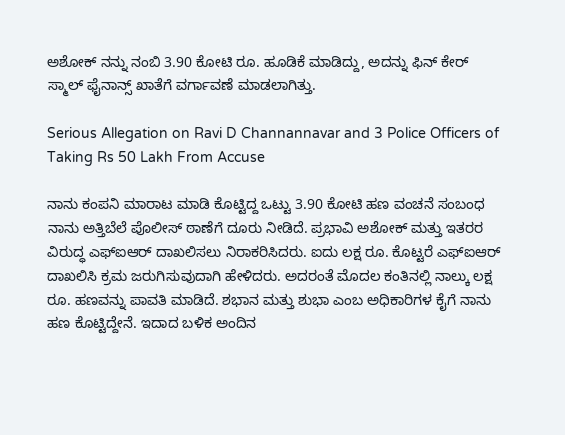ಅಶೋಕ್ ನನ್ನು ನಂಬಿ 3.90 ಕೋಟಿ ರೂ. ಹೂಡಿಕೆ ಮಾಡಿದ್ದು, ಅದನ್ನು ಫಿನ್ ಕೇರ್ ಸ್ಮಾಲ್ ಫೈನಾನ್ಸ್ ಖಾತೆಗೆ ವರ್ಗಾವಣೆ ಮಾಡಲಾಗಿತ್ತು.

Serious Allegation on Ravi D Channannavar and 3 Police Officers of Taking Rs 50 Lakh From Accuse

ನಾನು ಕಂಪನಿ ಮಾರಾಟ ಮಾಡಿ ಕೊಟ್ಟಿದ್ದ ಒಟ್ಟು 3.90 ಕೋಟಿ ಹಣ ವಂಚನೆ ಸಂಬಂಧ ನಾನು ಅತ್ತಿಬೆಲೆ ಪೊಲೀಸ್ ಠಾಣೆಗೆ ದೂರು ನೀಡಿದೆ. ಪ್ರಭಾವಿ ಅಶೋಕ್ ಮತ್ತು ಇತರರ ವಿರುದ್ಧ ಎಫ್ಐಆರ್ ದಾಖಲಿಸಲು ನಿರಾಕರಿಸಿದರು. ಐದು ಲಕ್ಷ ರೂ. ಕೊಟ್ಟರೆ ಎಫ್ಐಆರ್ ದಾಖಲಿಸಿ ಕ್ರಮ ಜರುಗಿಸುವುದಾಗಿ ಹೇಳಿದರು. ಅದರಂತೆ ಮೊದಲ ಕಂತಿನಲ್ಲಿ ನಾಲ್ಕು ಲಕ್ಷ ರೂ. ಹಣವನ್ನು ಪಾವತಿ ಮಾಡಿದೆ. ಶಭಾನ ಮತ್ತು ಶುಭಾ ಎಂಬ ಅಧಿಕಾರಿಗಳ ಕೈಗೆ ನಾನು ಹಣ ಕೊಟ್ಟಿದ್ದೇನೆ. ಇದಾದ ಬಳಿಕ ಅಂದಿನ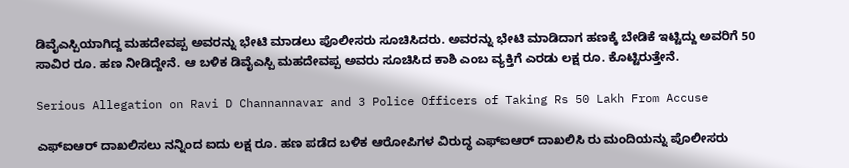ಡಿವೈಎಸ್ಪಿಯಾಗಿದ್ದ ಮಹದೇವಪ್ಪ ಅವರನ್ನು ಭೇಟಿ ಮಾಡಲು ಪೊಲೀಸರು ಸೂಚಿಸಿದರು. ಅವರನ್ನು ಭೇಟಿ ಮಾಡಿದಾಗ ಹಣಕ್ಕೆ ಬೇಡಿಕೆ ಇಟ್ಟಿದ್ದು ಅವರಿಗೆ 50 ಸಾವಿರ ರೂ. ಹಣ ನೀಡಿದ್ದೇನೆ. ಆ ಬಳಿಕ ಡಿವೈಎಸ್ಪಿ ಮಹದೇವಪ್ಪ ಅವರು ಸೂಚಿಸಿದ ಕಾಶಿ ಎಂಬ ವ್ಯಕ್ತಿಗೆ ಎರಡು ಲಕ್ಷ ರೂ. ಕೊಟ್ಟಿರುತ್ತೇನೆ.

Serious Allegation on Ravi D Channannavar and 3 Police Officers of Taking Rs 50 Lakh From Accuse

ಎಫ್ಐಆರ್ ದಾಖಲಿಸಲು ನನ್ನಿಂದ ಐದು ಲಕ್ಷ ರೂ. ಹಣ ಪಡೆದ ಬಳಿಕ ಆರೋಪಿಗಳ ವಿರುದ್ಧ ಎಫ್ಐಆರ್ ದಾಖಲಿಸಿ ರು ಮಂದಿಯನ್ನು ಪೊಲೀಸರು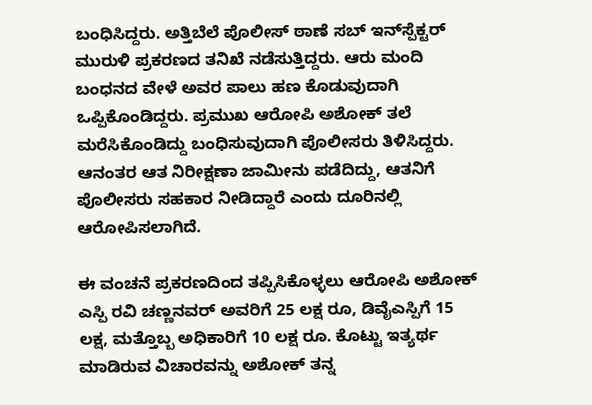ಬಂಧಿಸಿದ್ದರು. ಅತ್ತಿಬೆಲೆ ಪೊಲೀಸ್ ಠಾಣೆ ಸಬ್‌ ಇನ್‌ಸ್ಪೆಕ್ಟರ್ ಮುರುಳಿ ಪ್ರಕರಣದ ತನಿಖೆ ನಡೆಸುತ್ತಿದ್ದರು. ಆರು ಮಂದಿ ಬಂಧನದ ವೇಳೆ ಅವರ ಪಾಲು ಹಣ ಕೊಡುವುದಾಗಿ ಒಪ್ಪಿಕೊಂಡಿದ್ದರು. ಪ್ರಮುಖ ಆರೋಪಿ ಅಶೋಕ್ ತಲೆ ಮರೆಸಿಕೊಂಡಿದ್ದು ಬಂಧಿಸುವುದಾಗಿ ಪೊಲೀಸರು ತಿಳಿಸಿದ್ದರು. ಆನಂತರ ಆತ ನಿರೀಕ್ಷಣಾ ಜಾಮೀನು ಪಡೆದಿದ್ದು, ಆತನಿಗೆ ಪೊಲೀಸರು ಸಹಕಾರ ನೀಡಿದ್ದಾರೆ ಎಂದು ದೂರಿನಲ್ಲಿ ಆರೋಪಿಸಲಾಗಿದೆ.

ಈ ವಂಚನೆ ಪ್ರಕರಣದಿಂದ ತಪ್ಪಿಸಿಕೊಳ್ಳಲು ಆರೋಪಿ ಅಶೋಕ್ ಎಸ್ಪಿ ರವಿ ಚಣ್ಣನವರ್ ಅವರಿಗೆ 25 ಲಕ್ಷ ರೂ, ಡಿವೈಎಸ್ಪಿಗೆ 15 ಲಕ್ಷ, ಮತ್ತೊಬ್ಬ ಅಧಿಕಾರಿಗೆ 10 ಲಕ್ಷ ರೂ. ಕೊಟ್ಟು ಇತ್ಯರ್ಥ ಮಾಡಿರುವ ವಿಚಾರವನ್ನು ಅಶೋಕ್ ತನ್ನ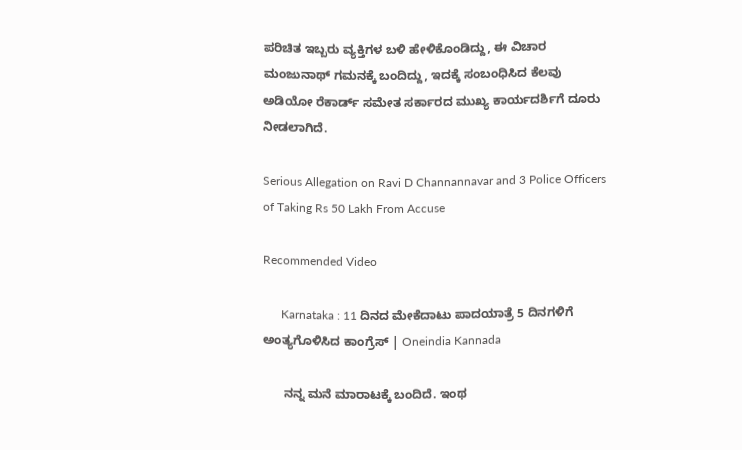ಪರಿಚಿತ ಇಬ್ಬರು ವ್ಯಕ್ತಿಗಳ ಬಳಿ ಹೇಳಿಕೊಂಡಿದ್ದು, ಈ ವಿಚಾರ ಮಂಜುನಾಥ್ ಗಮನಕ್ಕೆ ಬಂದಿದ್ದು, ಇದಕ್ಕೆ ಸಂಬಂಧಿಸಿದ ಕೆಲವು ಅಡಿಯೋ ರೆಕಾರ್ಡ್ ಸಮೇತ ಸರ್ಕಾರದ ಮುಖ್ಯ ಕಾರ್ಯದರ್ಶಿಗೆ ದೂರು ನೀಡಲಾಗಿದೆ.

Serious Allegation on Ravi D Channannavar and 3 Police Officers of Taking Rs 50 Lakh From Accuse

Recommended Video

      Karnataka : 11 ದಿನದ ಮೇಕೆದಾಟು ಪಾದಯಾತ್ರೆ 5 ದಿನಗಳಿಗೆ ಅಂತ್ಯಗೊಳಿಸಿದ ಕಾಂಗ್ರೆಸ್ | Oneindia Kannada

      ನನ್ನ ಮನೆ ಮಾರಾಟಕ್ಕೆ ಬಂದಿದೆ. ಇಂಥ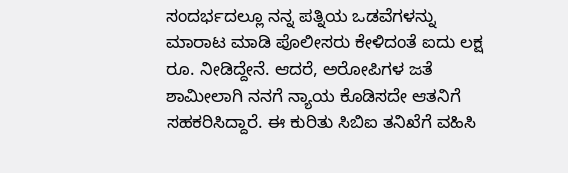ಸಂದರ್ಭದಲ್ಲೂ ನನ್ನ ಪತ್ನಿಯ ಒಡವೆಗಳನ್ನು ಮಾರಾಟ ಮಾಡಿ ಪೊಲೀಸರು ಕೇಳಿದಂತೆ ಐದು ಲಕ್ಷ ರೂ. ನೀಡಿದ್ದೇನೆ. ಆದರೆ, ಅರೋಪಿಗಳ ಜತೆ ಶಾಮೀಲಾಗಿ ನನಗೆ ನ್ಯಾಯ ಕೊಡಿಸದೇ ಆತನಿಗೆ ಸಹಕರಿಸಿದ್ದಾರೆ. ಈ ಕುರಿತು ಸಿಬಿಐ ತನಿಖೆಗೆ ವಹಿಸಿ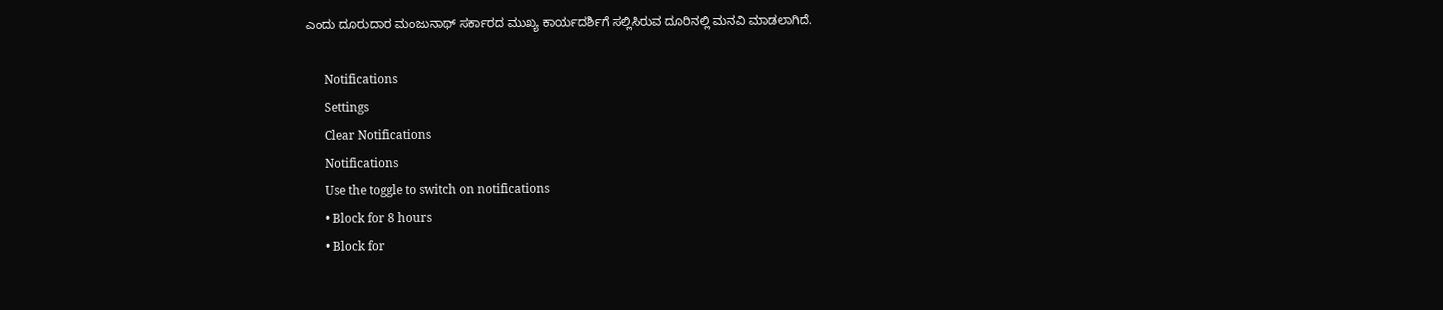ಎಂದು ದೂರುದಾರ ಮಂಜುನಾಥ್ ಸರ್ಕಾರದ ಮುಖ್ಯ ಕಾರ್ಯದರ್ಶಿಗೆ ಸಲ್ಲಿಸಿರುವ ದೂರಿನಲ್ಲಿ ಮನವಿ ಮಾಡಲಾಗಿದೆ.

      Notifications
      Settings
      Clear Notifications
      Notifications
      Use the toggle to switch on notifications
      • Block for 8 hours
      • Block for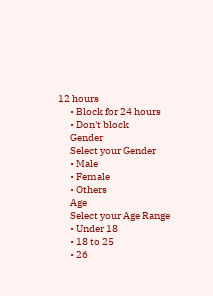12 hours
      • Block for 24 hours
      • Don't block
      Gender
      Select your Gender
      • Male
      • Female
      • Others
      Age
      Select your Age Range
      • Under 18
      • 18 to 25
      • 26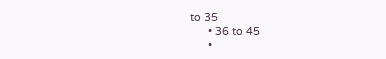to 35
      • 36 to 45
      •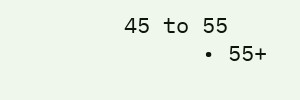45 to 55
      • 55+